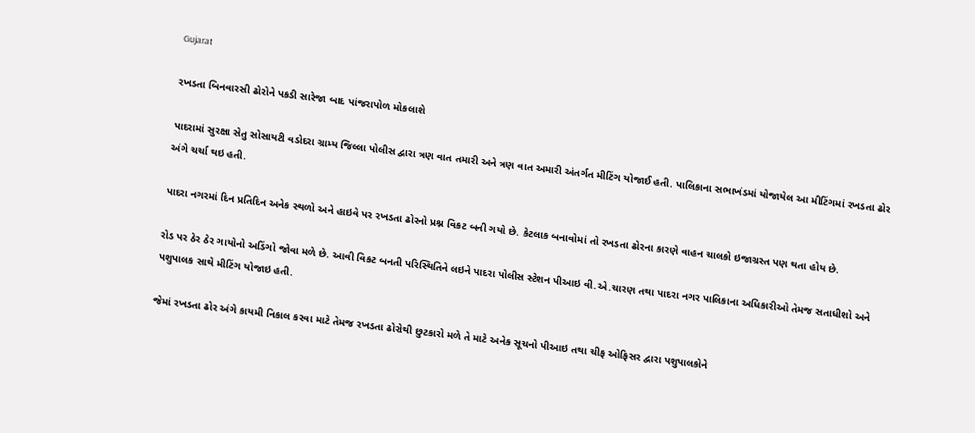Gujarat

રખડતા બિનવારસી ઢોરોને પકડી સારેજા બાદ પાંજરાપોળ મોકલાશે

પાદરામાં સુરક્ષા સેતુ સોસાયટી વડોદરા ગ્રામ્ય જિલ્લા પોલીસ દ્વારા ત્રણ વાત તમારી અને ત્રણ વાત અમારી અંતર્ગત મીટિંગ યોજાઈ હતી. પાલિકાના સભાખંડમાં યોજાયેલ આ મીટિંગમાં રખડતા ઢોર અંગે ચર્ચા થઇ હતી.

પાદરા નગરમાં દિન પ્રતિદિન અનેક સ્થળો અને હાઇવે પર રખડતા ઢોરનો પ્રશ્ન વિકટ બની ગયો છે. કેટલાક બનાવોમાં તો રખડતા ઢોરના કારણે વાહન ચાલકો ઇજાગ્રસ્ત પણ થતા હોય છે.

રોડ પર ઠેર ઠેર ગાયોનો અડિંગો જોવા મળે છે. આવી વિકટ બનતી પરિસ્થિતિને લઇને પાદરા પોલીસ સ્ટેશન પીઆઇ વી.એ.ચારણ તથા પાદરા નગર પાલિકાના અધિકારીઓ તેમજ સતાધીશો અને પશુપાલક સાથે મીટિંગ યોજાઇ હતી.

જેમાં રખડતા ઢોર અંગે કાયમી નિકાલ કરવા માટે તેમજ રખડતા ઢોરોથી છુટકારો મળે તે માટે અનેક સૂચનો પીઆઇ તથા ચીફ ઓફિસર દ્વારા પશુપાલકોને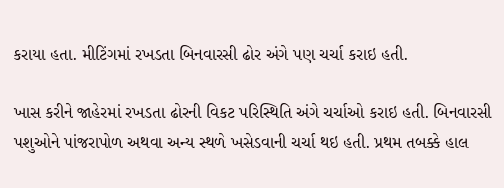કરાયા હતા. મીટિંગમાં રખડતા બિનવારસી ઢોર અંગે પણ ચર્ચા કરાઇ હતી.

ખાસ કરીને જાહેરમાં રખડતા ઢોરની વિકટ પરિસ્થિતિ અંગે ચર્ચાઓ કરાઇ હતી. બિનવારસી પશુઓને પાંજરાપોળ અથવા અન્ય સ્થળે ખસેડવાની ચર્ચા થઇ હતી. પ્રથમ તબક્કે હાલ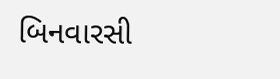બિનવારસી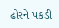ઢોરને પકડી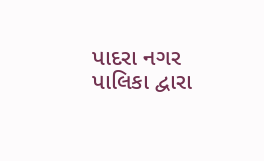પાદરા નગર પાલિકા દ્વારા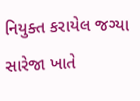નિયુક્ત કરાયેલ જગ્યા સારેજા ખાતે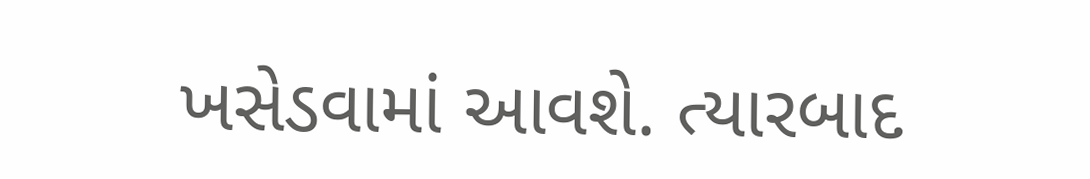ખસેડવામાં આવશે. ત્યારબાદ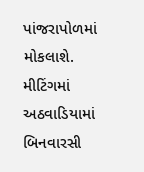પાંજરાપોળમાં મોકલાશે. મીટિંગમાં અઠવાડિયામાં બિનવારસી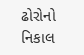ઢોરોનો નિકાલ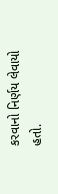કરવાનો નિર્ણય લેવાયો હતો.